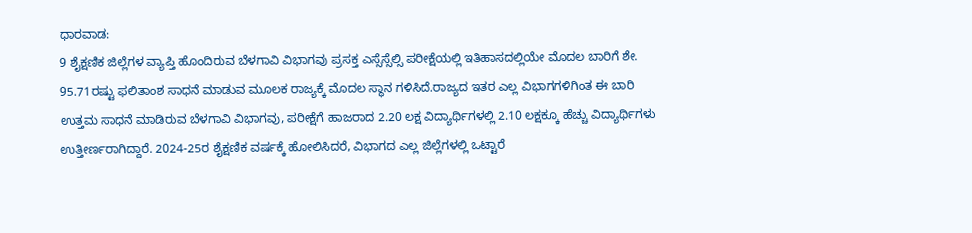ಧಾರವಾಡ:
9 ಶೈಕ್ಷಣಿಕ ಜಿಲ್ಲೆಗಳ ವ್ಯಾಪ್ತಿ ಹೊಂದಿರುವ ಬೆಳಗಾವಿ ವಿಭಾಗವು ಪ್ರಸಕ್ತ ಎಸ್ಸೆಸ್ಸೆಲ್ಸಿ ಪರೀಕ್ಷೆಯಲ್ಲಿ ಇತಿಹಾಸದಲ್ಲಿಯೇ ಮೊದಲ ಬಾರಿಗೆ ಶೇ. 95.71ರಷ್ಟು ಫಲಿತಾಂಶ ಸಾಧನೆ ಮಾಡುವ ಮೂಲಕ ರಾಜ್ಯಕ್ಕೆ ಮೊದಲ ಸ್ಥಾನ ಗಳಿಸಿದೆ.ರಾಜ್ಯದ ಇತರ ಎಲ್ಲ ವಿಭಾಗಗಳಿಗಿಂತ ಈ ಬಾರಿ ಉತ್ತಮ ಸಾಧನೆ ಮಾಡಿರುವ ಬೆಳಗಾವಿ ವಿಭಾಗವು, ಪರೀಕ್ಷೆಗೆ ಹಾಜರಾದ 2.20 ಲಕ್ಷ ವಿದ್ಯಾರ್ಥಿಗಳಲ್ಲಿ 2.10 ಲಕ್ಷಕ್ಕೂ ಹೆಚ್ಚು ವಿದ್ಯಾರ್ಥಿಗಳು ಉತ್ತೀರ್ಣರಾಗಿದ್ದಾರೆ. 2024-25ರ ಶೈಕ್ಷಣಿಕ ವರ್ಷಕ್ಕೆ ಹೋಲಿಸಿದರೆ, ವಿಭಾಗದ ಎಲ್ಲ ಜಿಲ್ಲೆಗಳಲ್ಲಿ ಒಟ್ಟಾರೆ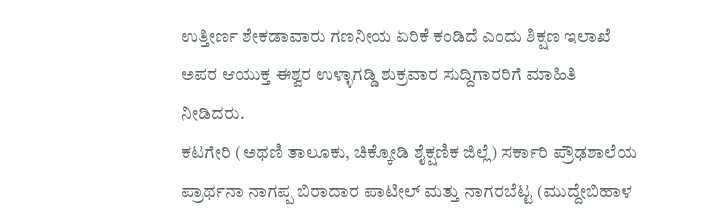ಉತ್ತೀರ್ಣ ಶೇಕಡಾವಾರು ಗಣನೀಯ ಏರಿಕೆ ಕಂಡಿದೆ ಎಂದು ಶಿಕ್ಷಣ ಇಲಾಖೆ ಅಪರ ಆಯುಕ್ತ ಈಶ್ವರ ಉಳ್ಳಾಗಡ್ಡಿ ಶುಕ್ರವಾರ ಸುದ್ದಿಗಾರರಿಗೆ ಮಾಹಿತಿ ನೀಡಿದರು.
ಕಟಗೇರಿ (ಅಥಣಿ ತಾಲೂಕು, ಚಿಕ್ಕೋಡಿ ಶೈಕ್ಷಣಿಕ ಜಿಲ್ಲೆ) ಸರ್ಕಾರಿ ಪ್ರೌಢಶಾಲೆಯ ಪ್ರಾರ್ಥನಾ ನಾಗಪ್ಪ ಬಿರಾದಾರ ಪಾಟೀಲ್ ಮತ್ತು ನಾಗರಬೆಟ್ಟ (ಮುದ್ದೇಬಿಹಾಳ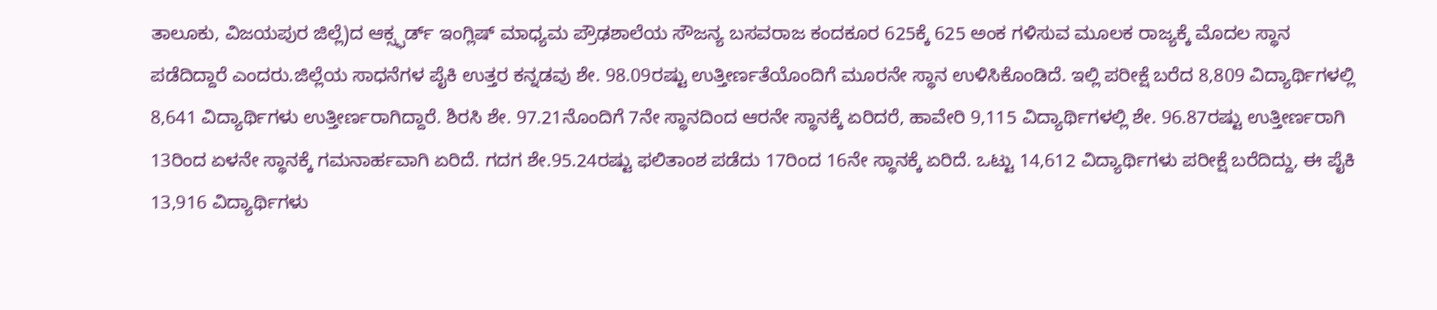ತಾಲೂಕು, ವಿಜಯಪುರ ಜಿಲ್ಲೆ)ದ ಆಕ್ಸ್ಫರ್ಡ್ ಇಂಗ್ಲಿಷ್ ಮಾಧ್ಯಮ ಪ್ರೌಢಶಾಲೆಯ ಸೌಜನ್ಯ ಬಸವರಾಜ ಕಂದಕೂರ 625ಕ್ಕೆ 625 ಅಂಕ ಗಳಿಸುವ ಮೂಲಕ ರಾಜ್ಯಕ್ಕೆ ಮೊದಲ ಸ್ಥಾನ ಪಡೆದಿದ್ದಾರೆ ಎಂದರು.ಜಿಲ್ಲೆಯ ಸಾಧನೆಗಳ ಪೈಕಿ ಉತ್ತರ ಕನ್ನಡವು ಶೇ. 98.09ರಷ್ಟು ಉತ್ತೀರ್ಣತೆಯೊಂದಿಗೆ ಮೂರನೇ ಸ್ಥಾನ ಉಳಿಸಿಕೊಂಡಿದೆ. ಇಲ್ಲಿ ಪರೀಕ್ಷೆ ಬರೆದ 8,809 ವಿದ್ಯಾರ್ಥಿಗಳಲ್ಲಿ 8,641 ವಿದ್ಯಾರ್ಥಿಗಳು ಉತ್ತೀರ್ಣರಾಗಿದ್ದಾರೆ. ಶಿರಸಿ ಶೇ. 97.21ನೊಂದಿಗೆ 7ನೇ ಸ್ಥಾನದಿಂದ ಆರನೇ ಸ್ಥಾನಕ್ಕೆ ಏರಿದರೆ, ಹಾವೇರಿ 9,115 ವಿದ್ಯಾರ್ಥಿಗಳಲ್ಲಿ ಶೇ. 96.87ರಷ್ಟು ಉತ್ತೀರ್ಣರಾಗಿ 13ರಿಂದ ಏಳನೇ ಸ್ಥಾನಕ್ಕೆ ಗಮನಾರ್ಹವಾಗಿ ಏರಿದೆ. ಗದಗ ಶೇ.95.24ರಷ್ಟು ಫಲಿತಾಂಶ ಪಡೆದು 17ರಿಂದ 16ನೇ ಸ್ಥಾನಕ್ಕೆ ಏರಿದೆ. ಒಟ್ಟು 14,612 ವಿದ್ಯಾರ್ಥಿಗಳು ಪರೀಕ್ಷೆ ಬರೆದಿದ್ದು, ಈ ಪೈಕಿ 13,916 ವಿದ್ಯಾರ್ಥಿಗಳು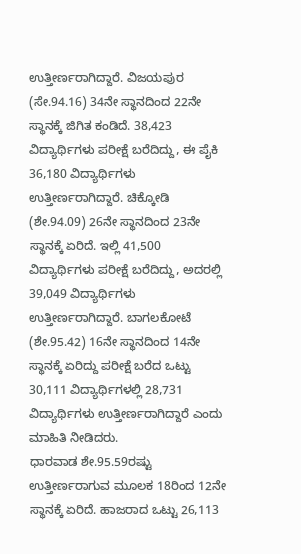ಉತ್ತೀರ್ಣರಾಗಿದ್ದಾರೆ. ವಿಜಯಪುರ (ಸೇ.94.16) 34ನೇ ಸ್ಥಾನದಿಂದ 22ನೇ ಸ್ಥಾನಕ್ಕೆ ಜಿಗಿತ ಕಂಡಿದೆ. 38,423 ವಿದ್ಯಾರ್ಥಿಗಳು ಪರೀಕ್ಷೆ ಬರೆದಿದ್ದು, ಈ ಪೈಕಿ 36,180 ವಿದ್ಯಾರ್ಥಿಗಳು ಉತ್ತೀರ್ಣರಾಗಿದ್ದಾರೆ. ಚಿಕ್ಕೋಡಿ (ಶೇ.94.09) 26ನೇ ಸ್ಥಾನದಿಂದ 23ನೇ ಸ್ಥಾನಕ್ಕೆ ಏರಿದೆ. ಇಲ್ಲಿ 41,500 ವಿದ್ಯಾರ್ಥಿಗಳು ಪರೀಕ್ಷೆ ಬರೆದಿದ್ದು, ಅದರಲ್ಲಿ 39,049 ವಿದ್ಯಾರ್ಥಿಗಳು ಉತ್ತೀರ್ಣರಾಗಿದ್ದಾರೆ. ಬಾಗಲಕೋಟೆ (ಶೇ.95.42) 16ನೇ ಸ್ಥಾನದಿಂದ 14ನೇ ಸ್ಥಾನಕ್ಕೆ ಏರಿದ್ದು ಪರೀಕ್ಷೆ ಬರೆದ ಒಟ್ಟು 30,111 ವಿದ್ಯಾರ್ಥಿಗಳಲ್ಲಿ 28,731 ವಿದ್ಯಾರ್ಥಿಗಳು ಉತ್ತೀರ್ಣರಾಗಿದ್ದಾರೆ ಎಂದು ಮಾಹಿತಿ ನೀಡಿದರು.
ಧಾರವಾಡ ಶೇ.95.59ರಷ್ಟು ಉತ್ತೀರ್ಣರಾಗುವ ಮೂಲಕ 18ರಿಂದ 12ನೇ ಸ್ಥಾನಕ್ಕೆ ಏರಿದೆ. ಹಾಜರಾದ ಒಟ್ಟು 26,113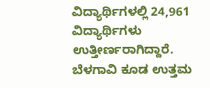ವಿದ್ಯಾರ್ಥಿಗಳಲ್ಲಿ 24,961 ವಿದ್ಯಾರ್ಥಿಗಳು ಉತ್ತೀರ್ಣರಾಗಿದ್ದಾರೆ. ಬೆಳಗಾವಿ ಕೂಡ ಉತ್ತಮ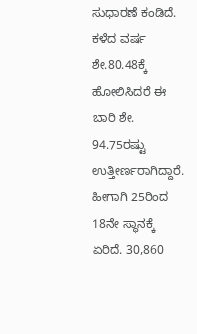ಸುಧಾರಣೆ ಕಂಡಿದೆ. ಕಳೆದ ವರ್ಷ ಶೇ.80.48ಕ್ಕೆ ಹೋಲಿಸಿದರೆ ಈ ಬಾರಿ ಶೇ. 94.75ರಷ್ಟು ಉತ್ತೀರ್ಣರಾಗಿದ್ದಾರೆ. ಹೀಗಾಗಿ 25ರಿಂದ 18ನೇ ಸ್ಥಾನಕ್ಕೆ ಏರಿದೆ. 30,860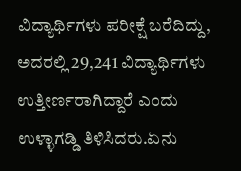ವಿದ್ಯಾರ್ಥಿಗಳು ಪರೀಕ್ಷೆ ಬರೆದಿದ್ದು, ಅದರಲ್ಲಿ 29,241 ವಿದ್ಯಾರ್ಥಿಗಳು ಉತ್ತೀರ್ಣರಾಗಿದ್ದಾರೆ ಎಂದು ಉಳ್ಳಾಗಡ್ಡಿ ತಿಳಿಸಿದರು.ಏನು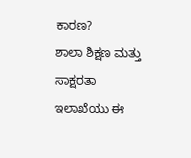ಕಾರಣ?
ಶಾಲಾ ಶಿಕ್ಷಣ ಮತ್ತು ಸಾಕ್ಷರತಾ ಇಲಾಖೆಯು ಈ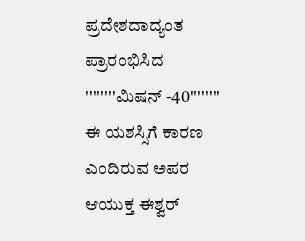ಪ್ರದೇಶದಾದ್ಯಂತ ಪ್ರಾರಂಭಿಸಿದ ''''''''ಮಿಷನ್ -40'''''''' ಈ ಯಶಸ್ಸಿಗೆ ಕಾರಣ ಎಂದಿರುವ ಅಪರ ಆಯುಕ್ತ ಈಶ್ವರ್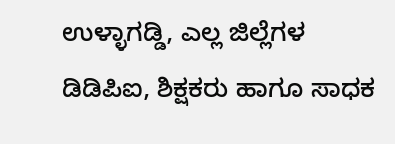ಉಳ್ಳಾಗಡ್ಡಿ, ಎಲ್ಲ ಜಿಲ್ಲೆಗಳ ಡಿಡಿಪಿಐ, ಶಿಕ್ಷಕರು ಹಾಗೂ ಸಾಧಕ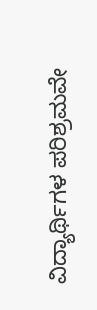ವಿದ್ಯಾರ್ಥಿಗಳ ಪರಿಶ್ರಮವೇ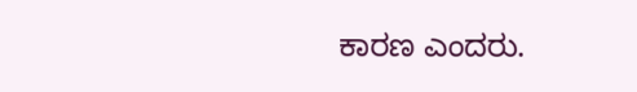ಕಾರಣ ಎಂದರು.